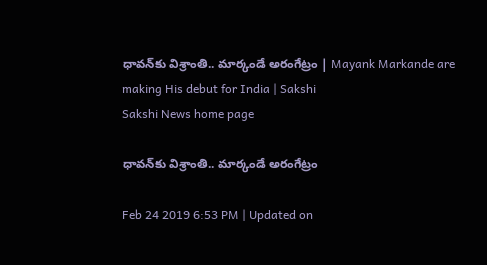ధావన్‌కు విశ్రాంతి.. మార్కండే అరంగేట్రం | Mayank Markande are making His debut for India | Sakshi
Sakshi News home page

ధావన్‌కు విశ్రాంతి.. మార్కండే అరంగేట్రం

Feb 24 2019 6:53 PM | Updated on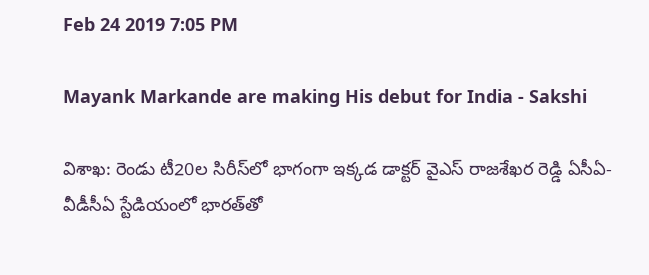Feb 24 2019 7:05 PM

Mayank Markande are making His debut for India - Sakshi

విశాఖ: రెండు టీ20ల సిరీస్‌లో భాగంగా ఇక్కడ డాక్టర్‌ వైఎస్‌ రాజశేఖర రెడ్డి ఏసీఏ-వీడీసీఏ స్టేడియంలో భారత్‌తో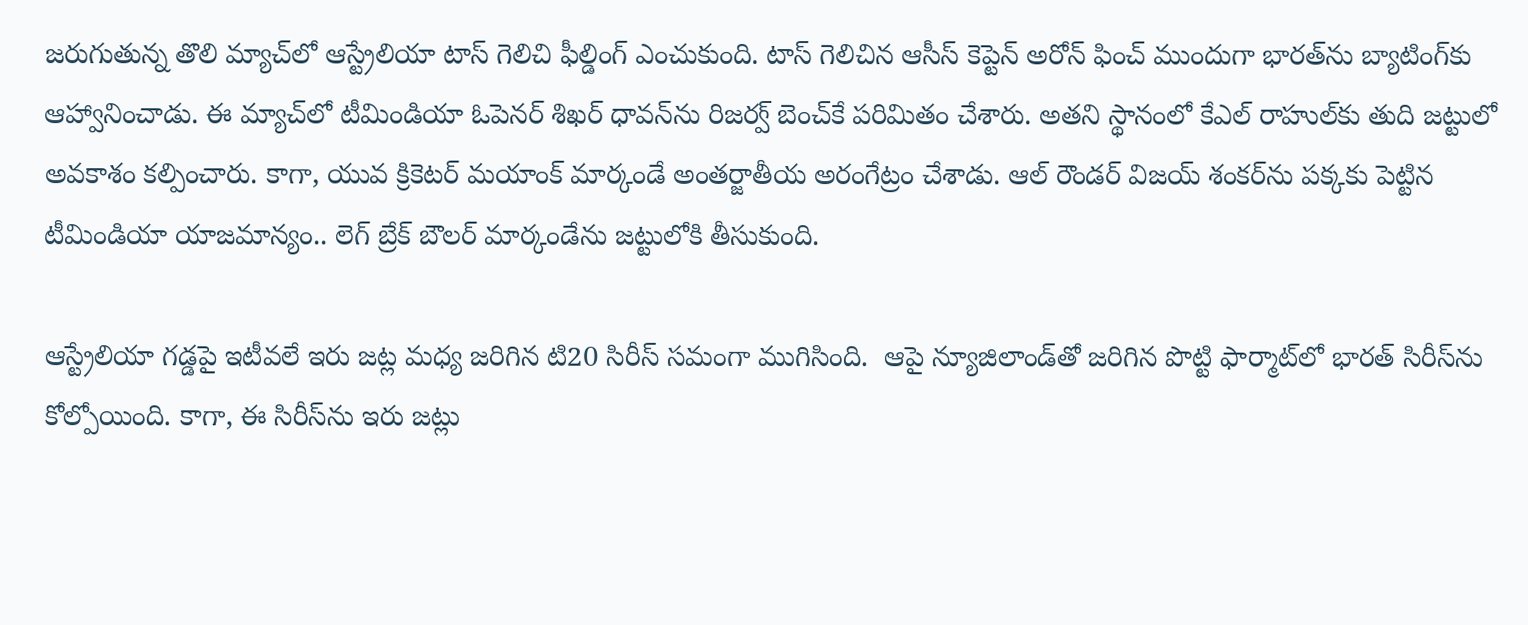జరుగుతున్న తొలి మ్యాచ్‌లో ఆస్ట్రేలియా టాస్‌ గెలిచి ఫీల్డింగ్‌ ఎంచుకుంది. టాస్‌ గెలిచిన ఆసీస్‌ కెప్టెన్‌ అరోన్‌ ఫించ్‌ ముందుగా భారత్‌ను బ్యాటింగ్‌కు ఆహ్వానించాడు. ఈ మ్యాచ్‌లో టీమిండియా ఓపెనర్‌ శిఖర్‌ ధావన్‌ను రిజర్వ్‌ బెంచ్‌కే పరిమితం చేశారు. అతని స్థానంలో కేఎల్‌ రాహుల్‌కు తుది జట్టులో అవకాశం కల్పించారు. కాగా, యువ క్రికెటర్‌ మయాంక్‌ మార్కండే అంతర్జాతీయ అరంగేట్రం చేశాడు. ఆల్‌ రౌండర్‌ విజయ్‌ శంకర్‌ను పక్కకు పెట్టిన టీమిండియా యాజమాన్యం.. లెగ్‌ బ్రేక్‌ బౌలర్‌ మార్కండేను జట్టులోకి తీసుకుంది.

ఆస్ట్రేలియా గడ్డపై ఇటీవలే ఇరు జట్ల మధ్య జరిగిన టి20 సిరీస్‌ సమంగా ముగిసింది.  ఆపై న్యూజిలాండ్‌తో జరిగిన పొట్టి ఫార్మాట్‌లో భారత్‌ సిరీస్‌ను కోల్పోయింది. కాగా, ఈ సిరీస్‌ను ఇరు జట్లు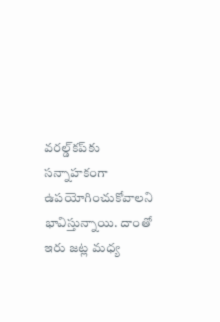వరల్డ్‌కప్‌కు సన్నాహకంగా ఉపయోగించుకోవాలని భావిస్తున్నాయి. దాంతో ఇరు జట్ల మధ్య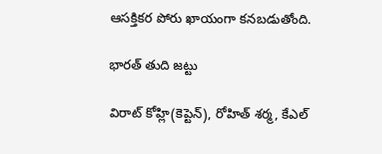ఆసక్తికర పోరు ఖాయంగా కనబడుతోంది.

భారత్‌ తుది జట్టు

విరాట్‌ కోహ్లి(కెప్టెన్‌), రోహిత్‌ శర్మ, కేఎల్‌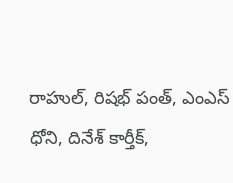రాహుల్‌, రిషభ్‌ పంత్‌, ఎంఎస్‌ ధోని, దినేశ్‌ కార్తీక్‌,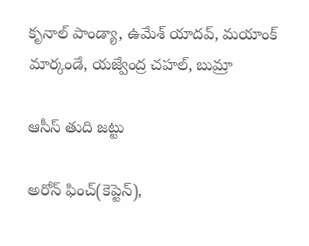కృనాల్‌ పాండ్యా, ఉమేశ్‌ యాదవ్‌, మయాంక్‌ మార్కండే, యజ్వేంద్ర చహల్‌, బుమ్రా

ఆసీస్‌ తుది జట్టు

అరోన్‌ ఫించ్‌(కెప్టెన్‌),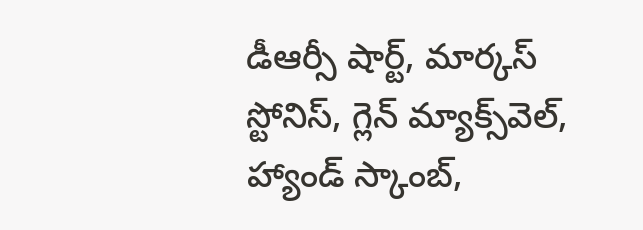డీఆర్సీ షార్ట్‌, మార్కస్‌ స్టోనిస్‌, గ్లెన్‌ మ్యాక్స్‌వెల్‌, హ్యాండ్‌ స్కాంబ్‌,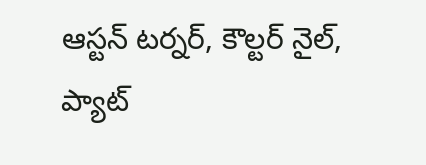ఆస్టన్‌ టర్నర్‌, కౌల్టర్‌ నైల్‌, ప్యాట్‌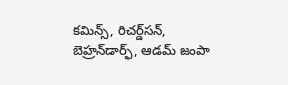కమిన్స్‌, రిచర్డ్‌సన్‌, బెహ్రన్‌డార్ఫ్‌, ఆడమ్‌ జంపా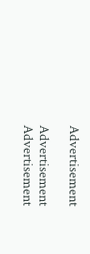Advertisement

Advertisement
Advertisement